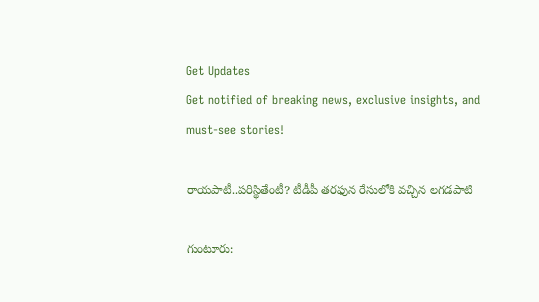Get Updates
Get notified of breaking news, exclusive insights, and must-see stories!

రాయపాటీ..పరిస్థితేంటీ? టీడీపీ తరఫున రేసులోకి వచ్చిన లగడపాటి

గుంటూరు: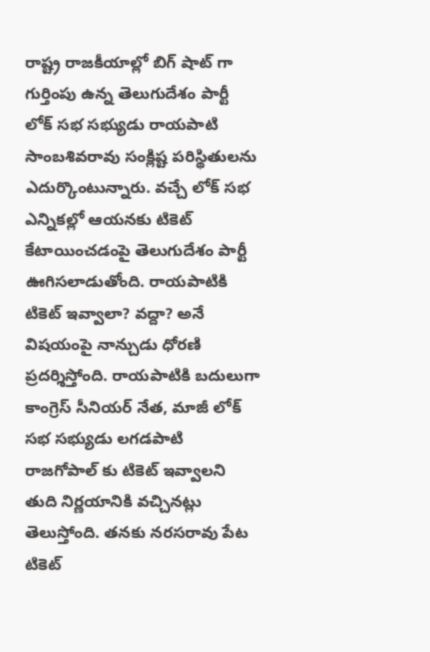రాష్ట్ర రాజకీయాల్లో బిగ్ షాట్ గా గుర్తింపు ఉన్న తెలుగుదేశం పార్టీ లోక్ సభ సభ్యుడు రాయపాటి సాంబశివరావు సంక్లిష్ట పరిస్థితులను ఎదుర్కొంటున్నారు. వచ్చే లోక్ సభ ఎన్నికల్లో ఆయనకు టికెట్ కేటాయించడంపై తెలుగుదేశం పార్టీ ఊగిసలాడుతోంది. రాయపాటికి టికెట్ ఇవ్వాలా? వద్దా? అనే విషయంపై నాన్చుడు ధోరణి ప్రదర్శిస్తోంది. రాయపాటికి బదులుగా కాంగ్రెస్ సీనియర్ నేత, మాజీ లోక్ సభ సభ్యుడు లగడపాటి రాజగోపాల్ కు టికెట్ ఇవ్వాలని తుది నిర్ణయానికి వచ్చినట్లు తెలుస్తోంది. తనకు నరసరావు పేట టికెట్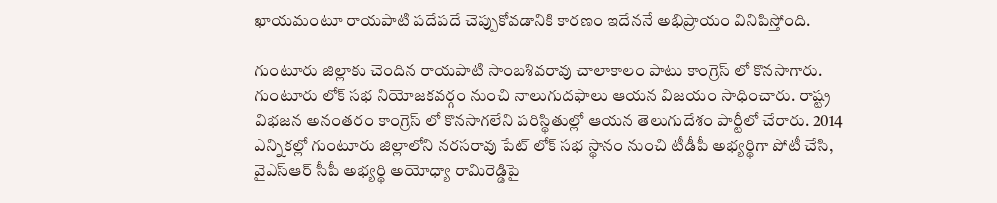ఖాయమంటూ రాయపాటి పదేపదే చెప్పుకోవడానికి కారణం ఇదేననే అభిప్రాయం వినిపిస్తోంది.

గుంటూరు జిల్లాకు చెందిన రాయపాటి సాంబశివరావు చాలాకాలం పాటు కాంగ్రెస్ లో కొనసాగారు. గుంటూరు లోక్ సభ నియోజకవర్గం నుంచి నాలుగుదఫాలు ఆయన విజయం సాధించారు. రాష్ట్ర విభజన అనంతరం కాంగ్రెస్ లో కొనసాగలేని పరిస్థితుల్లో ఆయన తెలుగుదేశం పార్టీలో చేరారు. 2014 ఎన్నికల్లో గుంటూరు జిల్లాలోని నరసరావు పేట్ లోక్ సభ స్థానం నుంచి టీడీపీ అభ్యర్థిగా పోటీ చేసి, వైఎస్ఆర్ సీపీ అభ్యర్థి అయోధ్యా రామిరెడ్డిపై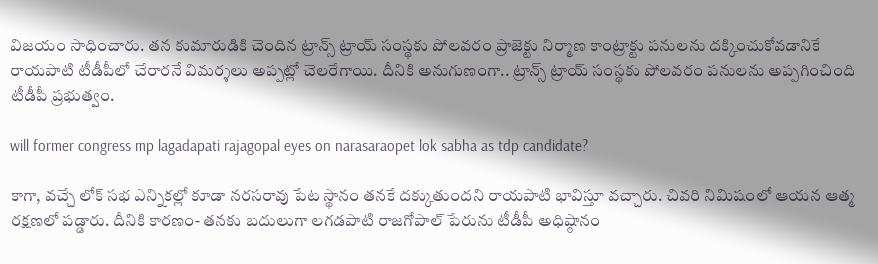విజయం సాధించారు. తన కుమారుడికి చెందిన ట్రాన్స్ ట్రాయ్ సంస్థకు పోలవరం ప్రాజెక్టు నిర్మాణ కాంట్రాక్టు పనులను దక్కించుకోవడానికే రాయపాటి టీడీపీలో చేరారనే విమర్శలు అప్పట్లో చెలరేగాయి. దీనికి అనుగుణంగా.. ట్రాన్స్ ట్రాయ్ సంస్థకు పోలవరం పనులను అప్పగించింది టీడీపీ ప్రభుత్వం.

will former congress mp lagadapati rajagopal eyes on narasaraopet lok sabha as tdp candidate?

కాగా, వచ్చే లోక్ సభ ఎన్నికల్లో కూడా నరసరావు పేట స్థానం తనకే దక్కుతుందని రాయపాటి భావిస్తూ వచ్చారు. చివరి నిమిషంలో ఆయన ఆత్మ రక్షణలో పడ్డారు. దీనికి కారణం- తనకు బదులుగా లగడపాటి రాజగోపాల్ పేరును టీడీపీ అధిష్ఠానం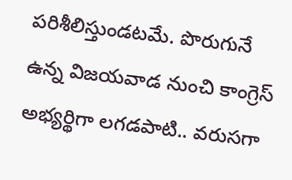పరిశీలిస్తుండటమే. పొరుగునే ఉన్న విజయవాడ నుంచి కాంగ్రెస్ అభ్యర్థిగా లగడపాటి.. వరుసగా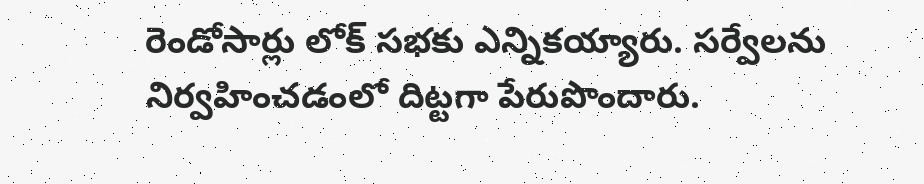రెండోసార్లు లోక్ సభకు ఎన్నికయ్యారు. సర్వేలను నిర్వహించడంలో దిట్టగా పేరుపొందారు.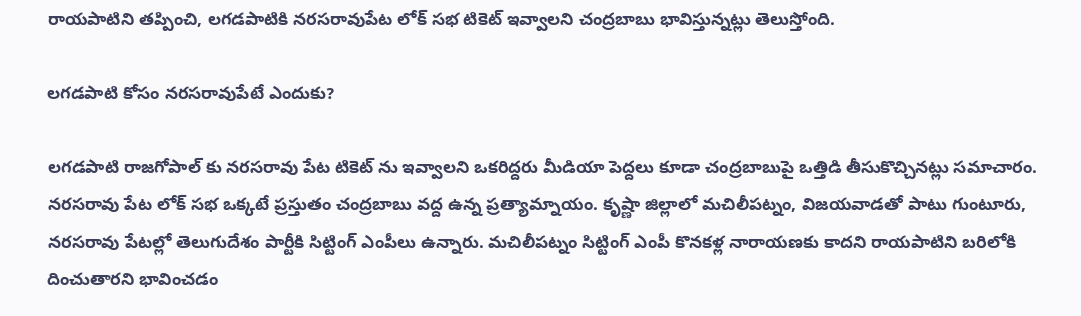రాయపాటిని తప్పించి, లగడపాటికి నరసరావుపేట లోక్ సభ టికెట్ ఇవ్వాలని చంద్రబాబు భావిస్తున్నట్లు తెలుస్తోంది.

లగడపాటి కోసం నరసరావుపేటే ఎందుకు?

లగడపాటి రాజగోపాల్ కు నరసరావు పేట టికెట్ ను ఇవ్వాలని ఒకరిద్దరు మీడియా పెద్దలు కూడా చంద్రబాబుపై ఒత్తిడి తీసుకొచ్చినట్లు సమాచారం. నరసరావు పేట లోక్ సభ ఒక్కటే ప్రస్తుతం చంద్రబాబు వద్ద ఉన్న ప్రత్యామ్నాయం. కృష్ణా జిల్లాలో మచిలీపట్నం, విజయవాడతో పాటు గుంటూరు, నరసరావు పేటల్లో తెలుగుదేశం పార్టీకి సిట్టింగ్ ఎంపీలు ఉన్నారు. మచిలీపట్నం సిట్టింగ్ ఎంపీ కొనకళ్ల నారాయణకు కాదని రాయపాటిని బరిలోకి దించుతారని భావించడం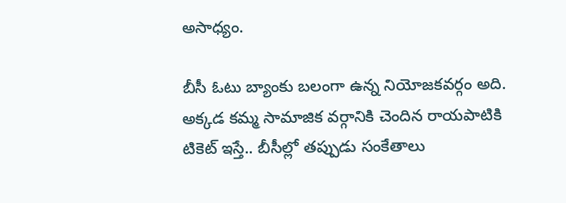అసాధ్యం.

బీసీ ఓటు బ్యాంకు బలంగా ఉన్న నియోజకవర్గం అది. అక్కడ కమ్మ సామాజిక వర్గానికి చెందిన రాయపాటికి టికెట్ ఇస్తే.. బీసీల్లో తప్పుడు సంకేతాలు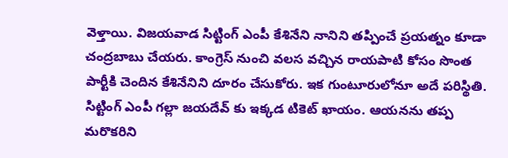వెళ్తాయి. విజయవాడ సిట్టింగ్ ఎంపీ కేశినేని నానిని తప్పించే ప్రయత్నం కూడా చంద్రబాబు చేయరు. కాంగ్రెస్ నుంచి వలస వచ్చిన రాయపాటి కోసం సొంత పార్టీకి చెందిన కేశినేనిని దూరం చేసుకోరు. ఇక గుంటూరులోనూ అదే పరిస్థితి. సిట్టింగ్ ఎంపీ గల్లా జయదేవ్ కు ఇక్కడ టికెట్ ఖాయం. ఆయనను తప్ప మరొకరిని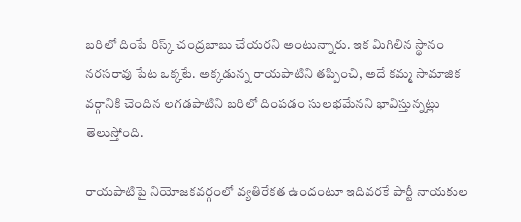బరిలో దింపే రిస్క్ చంద్రబాబు చేయరని అంటున్నారు. ఇక మిగిలిన స్థానం నరసరావు పేట ఒక్కటే. అక్కడున్న రాయపాటిని తప్పించి, అదే కమ్మ సామాజిక వర్గానికి చెందిన లగడపాటిని బరిలో దింపడం సులభమేనని భావిస్తున్నట్లు తెలుస్తోంది.

రాయపాటిపై నియోజకవర్గంలో వ్యతిరేకత ఉందంటూ ఇదివరకే పార్టీ నాయకుల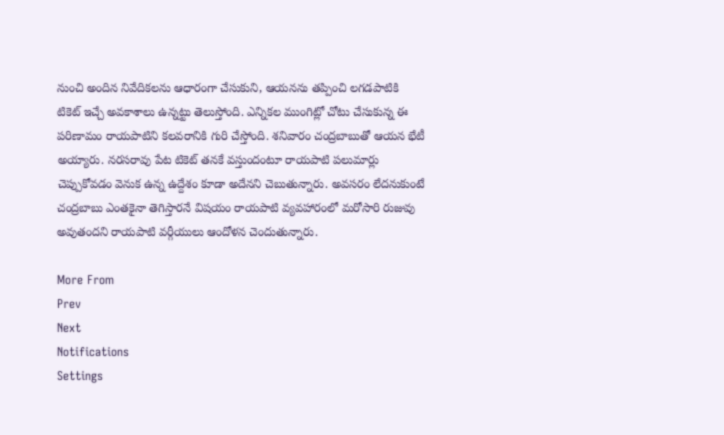నుంచి అందిన నివేదికలను ఆధారంగా చేసుకుని, ఆయనను తప్పించి లగడపాటికి టికెట్ ఇచ్చే అవకాశాలు ఉన్నట్టు తెలుస్తోంది. ఎన్నికల ముంగిట్లో చోటు చేసుకున్న ఈ పరిణామం రాయపాటిని కలవరానికి గురి చేస్తోంది. శనివారం చంద్రబాబుతో ఆయన భేటీ అయ్యారు. నరసరావు పేట టికెట్ తనకే వస్తుందంటూ రాయపాటి పలుమార్లు చెప్పుకోవడం వెనుక ఉన్న ఉద్దేశం కూడా అదేనని చెబుతున్నారు. అవసరం లేదనుకుంటే చంద్రబాబు ఎంతకైనా తెగిస్తారనే విషయం రాయపాటి వ్యవహారంలో మరోసారి రుజువు అవుతందని రాయపాటి వర్గీయులు ఆందోళన చెందుతున్నారు.

More From
Prev
Next
Notifications
Settings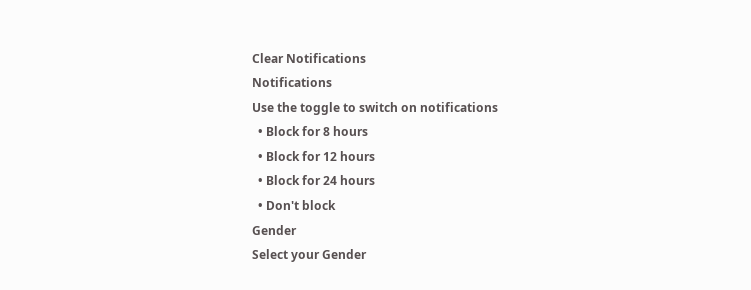Clear Notifications
Notifications
Use the toggle to switch on notifications
  • Block for 8 hours
  • Block for 12 hours
  • Block for 24 hours
  • Don't block
Gender
Select your Gender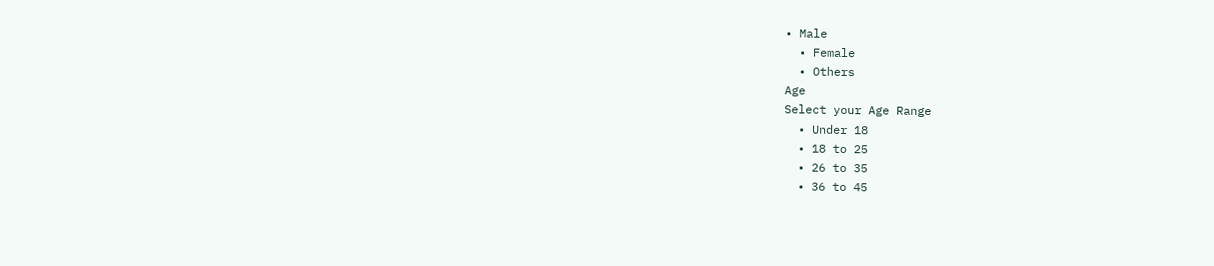• Male
  • Female
  • Others
Age
Select your Age Range
  • Under 18
  • 18 to 25
  • 26 to 35
  • 36 to 45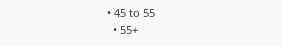• 45 to 55
  • 55+